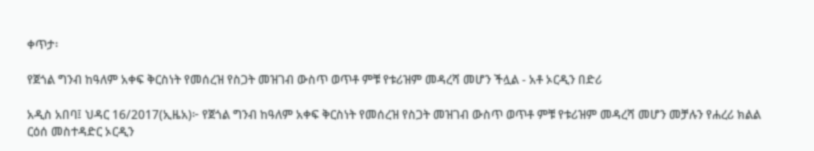ቀጥታ፡

የጀጎል ግንብ ከዓለም አቀፍ ቅርስነት የመሰረዝ የስጋት መዝገብ ውስጥ ወጥቶ ምቹ የቱሪዝም መዳረሻ መሆን ችሏል - አቶ ኦርዲን በድሪ

አዲስ አበባ፤ ህዳር 16/2017(ኢዜአ)፦ የጀጎል ግንብ ከዓለም አቀፍ ቅርስነት የመሰረዝ የስጋት መዝገብ ውስጥ ወጥቶ ምቹ የቱሪዝም መዳረሻ መሆን መቻሉን የሐረሪ ክልል ርዕሰ መስተዳድር ኦርዲን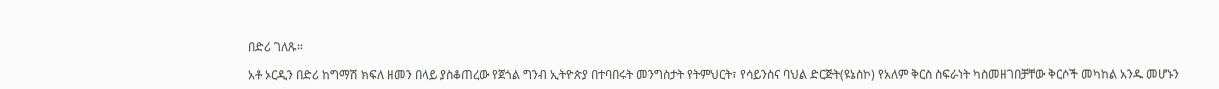በድሪ ገለጹ።

አቶ ኦርዲን በድሪ ከግማሽ ክፍለ ዘመን በላይ ያስቆጠረው የጀጎል ግንብ ኢትዮጵያ በተባበሩት መንግስታት የትምህርት፣ የሳይንስና ባህል ድርጅት(ዩኔስኮ) የአለም ቅርስ ስፍራነት ካስመዘገበቻቸው ቅርሶች መካከል አንዱ መሆኑን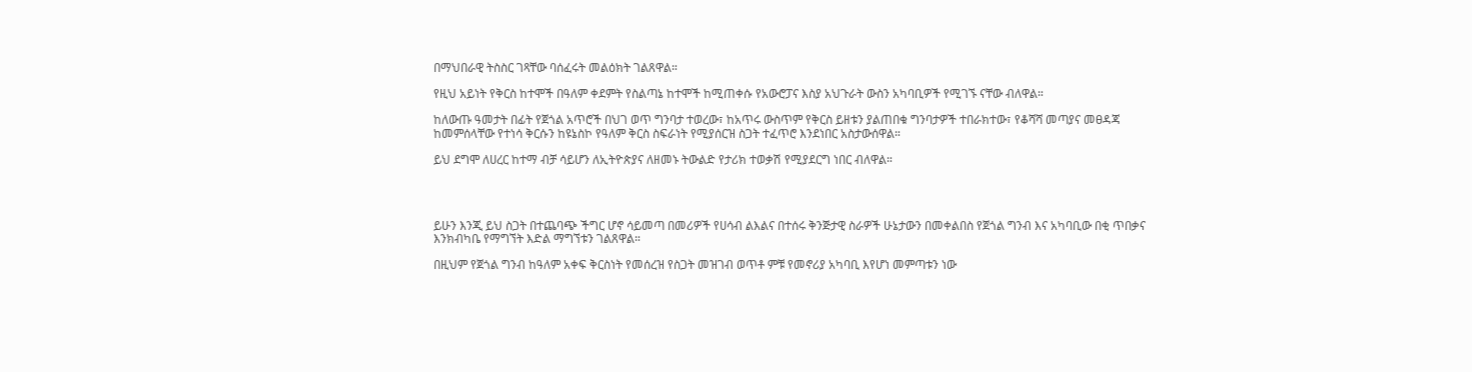በማህበራዊ ትስስር ገጻቸው ባሰፈሩት መልዕክት ገልጸዋል።

የዚህ አይነት የቅርስ ከተሞች በዓለም ቀደምት የስልጣኔ ከተሞች ከሚጠቀሱ የአውሮፓና እስያ አህጉራት ውስን አካባቢዎች የሚገኙ ናቸው ብለዋል።

ከለውጡ ዓመታት በፊት የጀጎል አጥሮች በህገ ወጥ ግንባታ ተወረው፣ ከአጥሩ ውስጥም የቅርስ ይዘቱን ያልጠበቁ ግንባታዎች ተበራክተው፣ የቆሻሻ መጣያና መፀዳጃ ከመምሰላቸው የተነሳ ቅርሱን ከዩኔስኮ የዓለም ቅርስ ስፍራነት የሚያሰርዝ ስጋት ተፈጥሮ እንደነበር አስታውሰዋል።

ይህ ደግሞ ለሀረር ከተማ ብቻ ሳይሆን ለኢትዮጵያና ለዘመኑ ትውልድ የታሪክ ተወቃሽ የሚያደርግ ነበር ብለዋል።




ይሁን እንጂ ይህ ስጋት በተጨባጭ ችግር ሆኖ ሳይመጣ በመሪዎች የሀሳብ ልእልና በተሰሩ ቅንጅታዊ ስራዎች ሁኔታውን በመቀልበስ የጀጎል ግንብ እና አካባቢው በቂ ጥበቃና እንክብካቤ የማግኘት እድል ማግኘቱን ገልጸዋል።

በዚህም የጀጎል ግንብ ከዓለም አቀፍ ቅርስነት የመሰረዝ የስጋት መዝገብ ወጥቶ ምቹ የመኖሪያ አካባቢ እየሆነ መምጣቱን ነው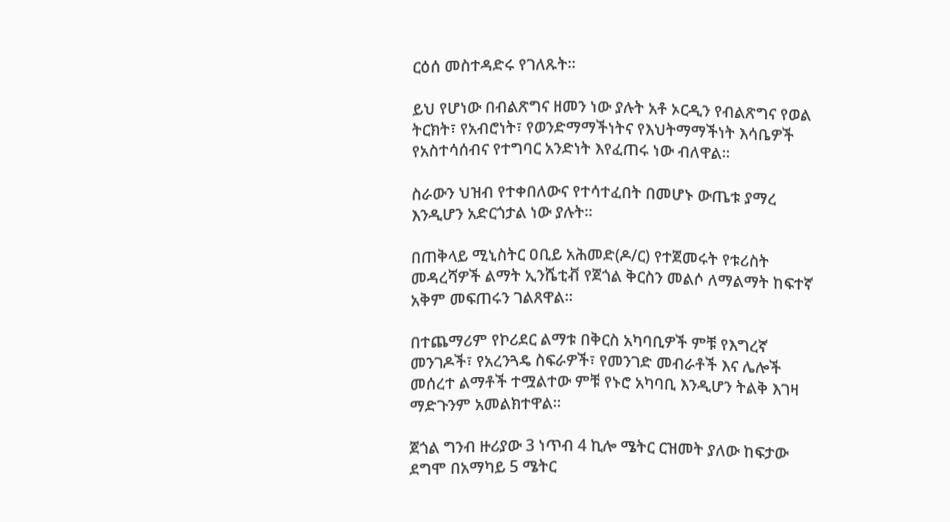ርዕሰ መስተዳድሩ የገለጹት።

ይህ የሆነው በብልጽግና ዘመን ነው ያሉት አቶ ኦርዲን የብልጽግና የወል ትርክት፣ የአብሮነት፣ የወንድማማችነትና የእህትማማችነት እሳቤዎች የአስተሳሰብና የተግባር አንድነት እየፈጠሩ ነው ብለዋል።

ስራውን ህዝብ የተቀበለውና የተሳተፈበት በመሆኑ ውጤቱ ያማረ እንዲሆን አድርጎታል ነው ያሉት።

በጠቅላይ ሚኒስትር ዐቢይ አሕመድ(ዶ/ር) የተጀመሩት የቱሪስት መዳረሻዎች ልማት ኢንሼቲቭ የጀጎል ቅርስን መልሶ ለማልማት ከፍተኛ አቅም መፍጠሩን ገልጸዋል።

በተጨማሪም የኮሪደር ልማቱ በቅርስ አካባቢዎች ምቹ የእግረኛ መንገዶች፣ የአረንጓዴ ስፍራዎች፣ የመንገድ መብራቶች እና ሌሎች መሰረተ ልማቶች ተሟልተው ምቹ የኑሮ አካባቢ እንዲሆን ትልቅ እገዛ ማድጉንም አመልክተዋል።

ጀጎል ግንብ ዙሪያው 3 ነጥብ 4 ኪሎ ሜትር ርዝመት ያለው ከፍታው ደግሞ በአማካይ 5 ሜትር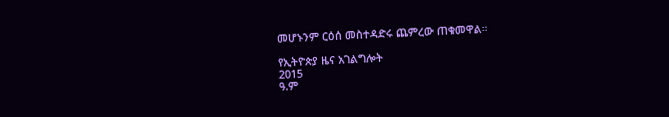መሆኑንም ርዕሰ መስተዳድሩ ጨምረው ጠቁመዋል።

የኢትዮጵያ ዜና አገልግሎት
2015
ዓ.ም